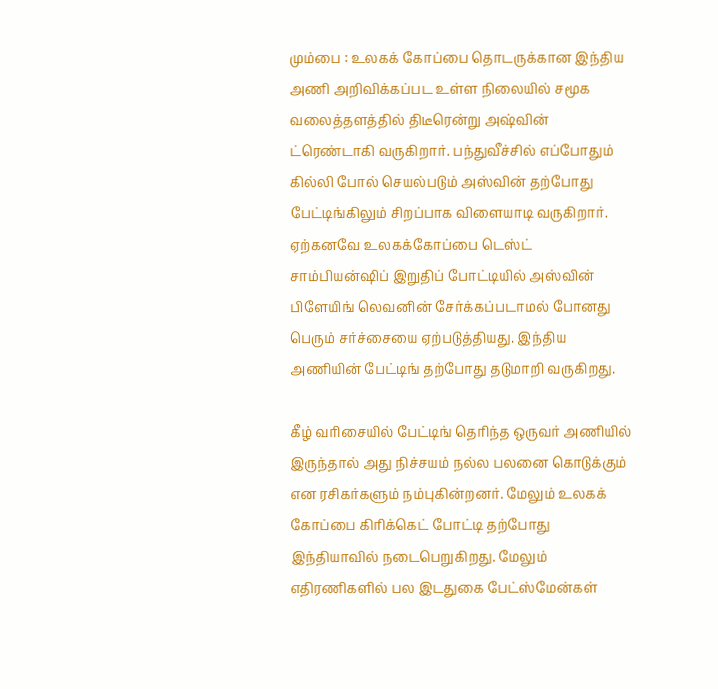மும்பை : உலகக் கோப்பை தொடருக்கான இந்திய அணி அறிவிக்கப்பட உள்ள நிலையில் சமூக வலைத்தளத்தில் திடீரென்று அஷ்வின் ட்ரெண்டாகி வருகிறார். பந்துவீச்சில் எப்போதும் கில்லி போல் செயல்படும் அஸ்வின் தற்போது பேட்டிங்கிலும் சிறப்பாக விளையாடி வருகிறார்.
ஏற்கனவே உலகக்கோப்பை டெஸ்ட் சாம்பியன்ஷிப் இறுதிப் போட்டியில் அஸ்வின் பிளேயிங் லெவனின் சேர்க்கப்படாமல் போனது பெரும் சர்ச்சையை ஏற்படுத்தியது. இந்திய அணியின் பேட்டிங் தற்போது தடுமாறி வருகிறது.

கீழ் வரிசையில் பேட்டிங் தெரிந்த ஒருவர் அணியில் இருந்தால் அது நிச்சயம் நல்ல பலனை கொடுக்கும் என ரசிகர்களும் நம்புகின்றனர். மேலும் உலகக் கோப்பை கிரிக்கெட் போட்டி தற்போது இந்தியாவில் நடைபெறுகிறது. மேலும் எதிரணிகளில் பல இடதுகை பேட்ஸ்மேன்கள்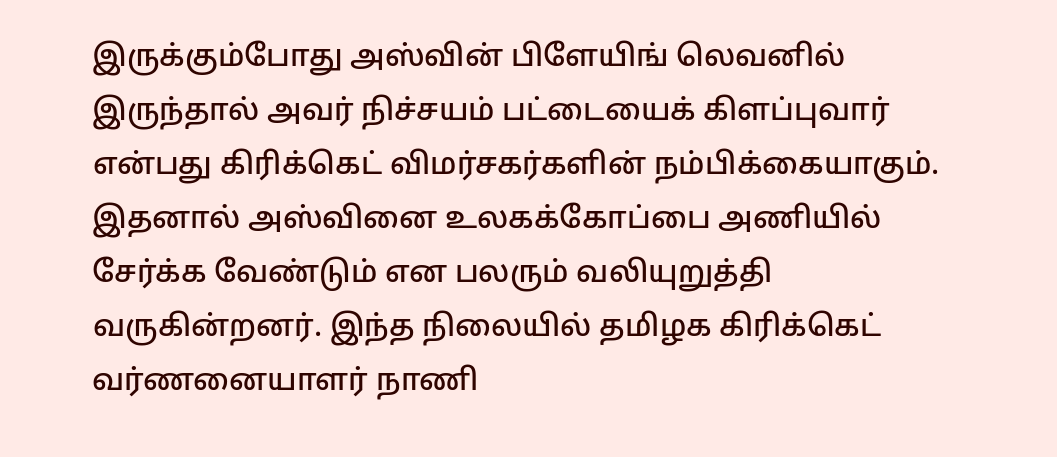இருக்கும்போது அஸ்வின் பிளேயிங் லெவனில் இருந்தால் அவர் நிச்சயம் பட்டையைக் கிளப்புவார் என்பது கிரிக்கெட் விமர்சகர்களின் நம்பிக்கையாகும்.
இதனால் அஸ்வினை உலகக்கோப்பை அணியில் சேர்க்க வேண்டும் என பலரும் வலியுறுத்தி வருகின்றனர். இந்த நிலையில் தமிழக கிரிக்கெட் வர்ணனையாளர் நாணி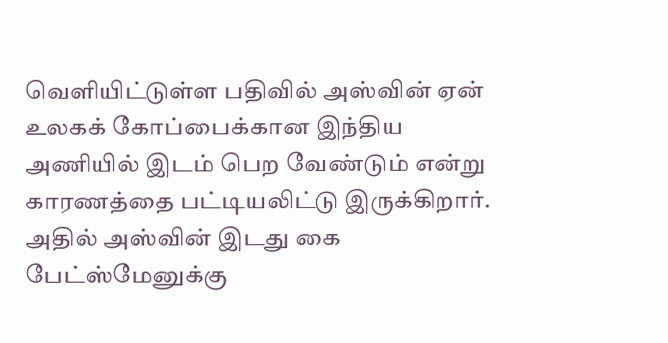வெளியிட்டுள்ள பதிவில் அஸ்வின் ஏன் உலகக் கோப்பைக்கான இந்திய அணியில் இடம் பெற வேண்டும் என்று காரணத்தை பட்டியலிட்டு இருக்கிறார். அதில் அஸ்வின் இடது கை பேட்ஸ்மேனுக்கு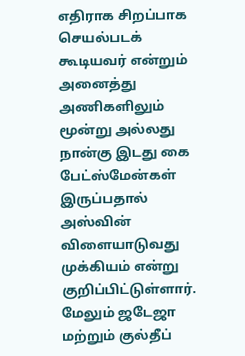எதிராக சிறப்பாக செயல்படக் கூடியவர் என்றும் அனைத்து அணிகளிலும் மூன்று அல்லது நான்கு இடது கை பேட்ஸ்மேன்கள் இருப்பதால் அஸ்வின் விளையாடுவது முக்கியம் என்று குறிப்பிட்டுள்ளார்.
மேலும் ஜடேஜா மற்றும் குல்தீப்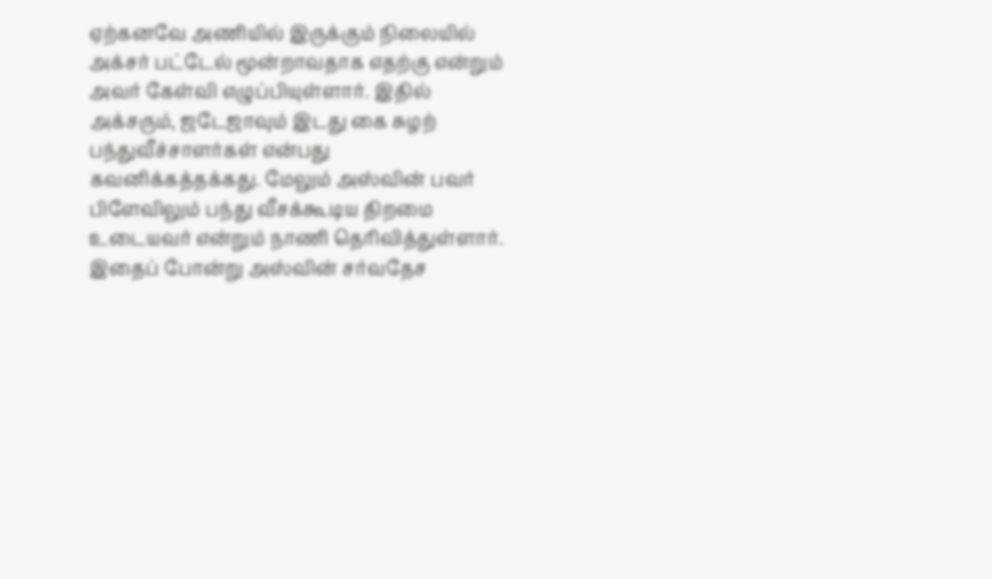ஏற்கனவே அணியில் இருக்கும் நிலையில் அக்சர் பட்டேல் மூன்றாவதாக எதற்கு என்றும் அவர் கேள்வி எழுப்பியுள்ளார். இதில் அக்சரும், ஜடேஜாவும் இடது கை சுழற் பந்துவீச்சாளர்கள் என்பது கவனிக்கத்தக்கது. மேலும் அஸ்வின் பவர் பிளேவிலும் பந்து வீசக்கூடிய திறமை உடையவர் என்றும் நாணி தெரிவித்துள்ளார்.
இதைப் போன்று அஸ்வின் சர்வதேச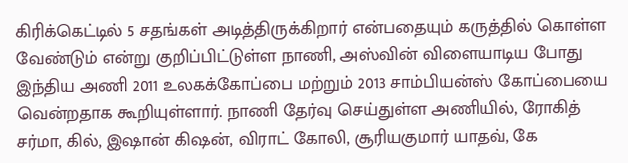கிரிக்கெட்டில் 5 சதங்கள் அடித்திருக்கிறார் என்பதையும் கருத்தில் கொள்ள வேண்டும் என்று குறிப்பிட்டுள்ள நாணி, அஸ்வின் விளையாடிய போது இந்திய அணி 2011 உலகக்கோப்பை மற்றும் 2013 சாம்பியன்ஸ் கோப்பையை வென்றதாக கூறியுள்ளார். நாணி தேர்வு செய்துள்ள அணியில், ரோகித் சர்மா, கில், இஷான் கிஷன், விராட் கோலி, சூரியகுமார் யாதவ், கே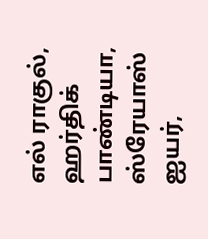எல் ராகுல், ஹர்திக் பாண்டியா, ஸ்ரேயாஸ் ஐயர்,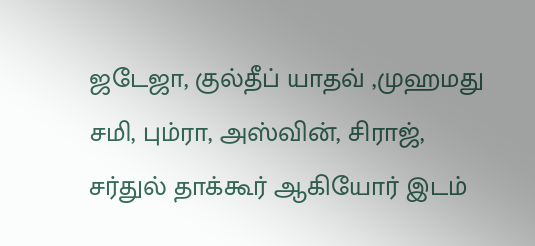ஜடேஜா, குல்தீப் யாதவ் ,முஹமது சமி, பும்ரா, அஸ்வின், சிராஜ், சர்துல் தாக்கூர் ஆகியோர் இடம்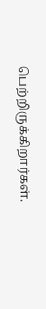பெற்றிருக்கிறார்கள்.